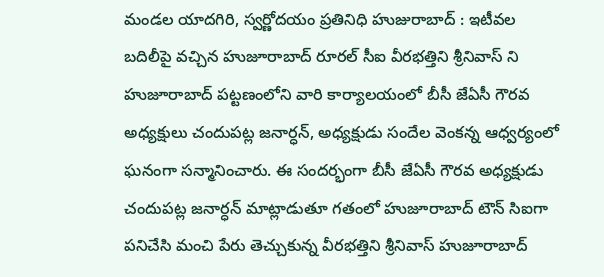మండల యాదగిరి, స్వర్ణోదయం ప్రతినిధి హుజురాబాద్ : ఇటీవల బదిలీపై వచ్చిన హుజూరాబాద్ రూరల్ సీఐ వీరభత్తిని శ్రీనివాస్ ని హుజూరాబాద్ పట్టణంలోని వారి కార్యాలయంలో బీసీ జేఏసీ గౌరవ అధ్యక్షులు చందుపట్ల జనార్ధన్, అధ్యక్షుడు సందేల వెంకన్న ఆధ్వర్యంలో ఘనంగా సన్మానించారు. ఈ సందర్భంగా బీసీ జేఏసీ గౌరవ అధ్యక్షుడు చందుపట్ల జనార్ధన్ మాట్లాడుతూ గతంలో హుజూరాబాద్ టౌన్ సిఐగా పనిచేసి మంచి పేరు తెచ్చుకున్న వీరభత్తిని శ్రీనివాస్ హుజూరాబాద్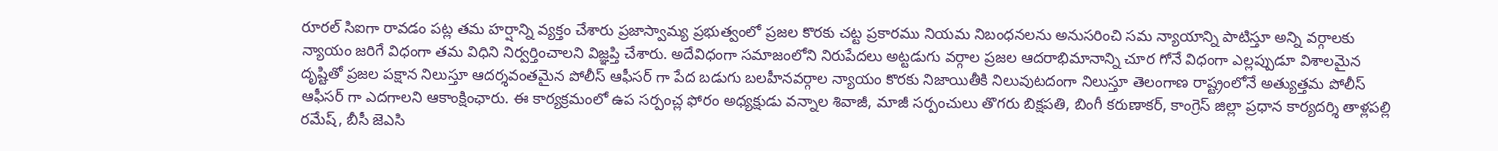రూరల్ సిఐగా రావడం పట్ల తమ హర్షాన్ని వ్యక్తం చేశారు ప్రజాస్వామ్య ప్రభుత్వంలో ప్రజల కొరకు చట్ట ప్రకారము నియమ నిబంధనలను అనుసరించి సమ న్యాయాన్ని పాటిస్తూ అన్ని వర్గాలకు న్యాయం జరిగే విధంగా తమ విధిని నిర్వర్తించాలని విజ్ఞప్తి చేశారు. అదేవిధంగా సమాజంలోని నిరుపేదలు అట్టడుగు వర్గాల ప్రజల ఆదరాభిమానాన్ని చూర గోనే విధంగా ఎల్లప్పుడూ విశాలమైన దృష్టితో ప్రజల పక్షాన నిలుస్తూ ఆదర్శవంతమైన పోలీస్ ఆఫీసర్ గా పేద బడుగు బలహీనవర్గాల న్యాయం కొరకు నిజాయితీకి నిలువుటదంగా నిలుస్తూ తెలంగాణ రాష్ట్రంలోనే అత్యుత్తమ పోలీస్ ఆఫీసర్ గా ఎదగాలని ఆకాంక్షింఛారు. ఈ కార్యక్రమంలో ఉప సర్పంచ్ల ఫోరం అధ్యక్షుడు వన్నాల శివాజీ, మాజీ సర్పంచులు తొగరు బిక్షపతి, బింగీ కరుణాకర్, కాంగ్రెస్ జిల్లా ప్రధాన కార్యదర్శి తాళ్లపల్లి రమేష్, బీసీ జెఎసి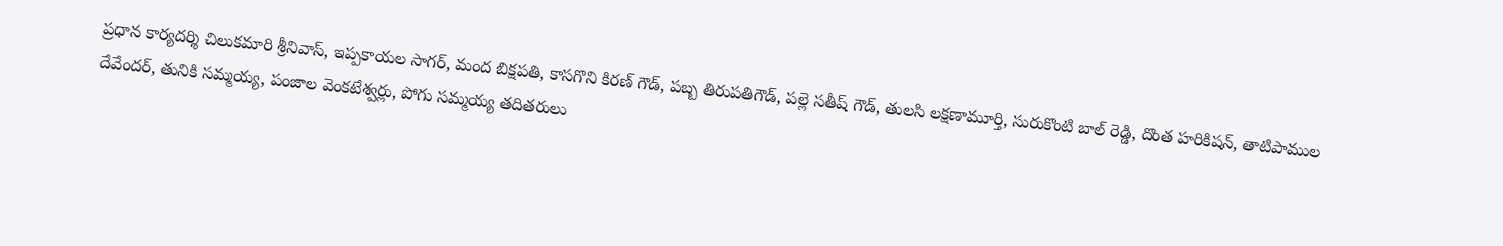ప్రధాన కార్యదర్శి చిలుకమారి శ్రీనివాస్, ఇప్పకాయల సాగర్, మంద బిక్షపతి, కాసగొని కిరణ్ గౌడ్, పబ్బ తిరుపతిగౌడ్, పల్లె సతీష్ గౌడ్, తులసి లక్షణామూర్తి, సురుకొంటి బాల్ రెడ్డి, దొంత హరికిషన్, తాటిపాముల దేవేందర్, తునికి సమ్మయ్య, పంజాల వెంకటేశ్వర్లు, పోగు సమ్మయ్య తదితరులు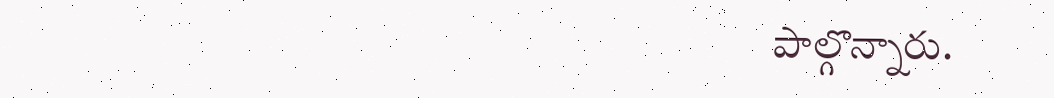పాల్గొన్నారు.